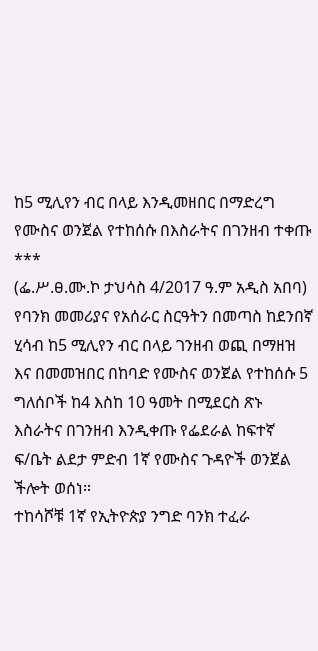ከ5 ሚሊየን ብር በላይ እንዲመዘበር በማድረግ የሙስና ወንጀል የተከሰሱ በእስራትና በገንዘብ ተቀጡ
***
(ፌ.ሥ.ፀ.ሙ.ኮ ታህሳስ 4/2017 ዓ.ም አዲስ አበባ) የባንክ መመሪያና የአሰራር ስርዓትን በመጣስ ከደንበኛ ሂሳብ ከ5 ሚሊየን ብር በላይ ገንዘብ ወጪ በማዘዝ እና በመመዝበር በከባድ የሙስና ወንጀል የተከሰሱ 5 ግለሰቦች ከ4 እስከ 10 ዓመት በሚደርስ ጽኑ እስራትና በገንዘብ እንዲቀጡ የፌደራል ከፍተኛ ፍ/ቤት ልደታ ምድብ 1ኛ የሙስና ጉዳዮች ወንጀል ችሎት ወሰነ።
ተከሳሾቹ 1ኛ የኢትዮጵያ ንግድ ባንክ ተፈራ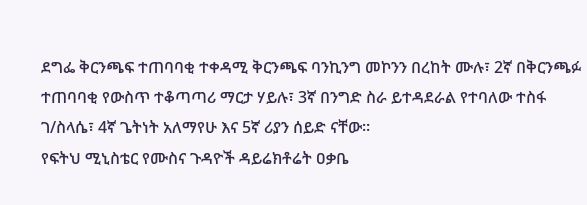ደግፌ ቅርንጫፍ ተጠባባቂ ተቀዳሚ ቅርንጫፍ ባንኪንግ መኮንን በረከት ሙሉ፣ 2ኛ በቅርንጫፉ ተጠባባቂ የውስጥ ተቆጣጣሪ ማርታ ሃይሉ፣ 3ኛ በንግድ ስራ ይተዳደራል የተባለው ተስፋ ገ/ስላሴ፣ 4ኛ ጌትነት አለማየሁ እና 5ኛ ሪያን ሰይድ ናቸው።
የፍትህ ሚኒስቴር የሙስና ጉዳዮች ዳይሬክቶሬት ዐቃቤ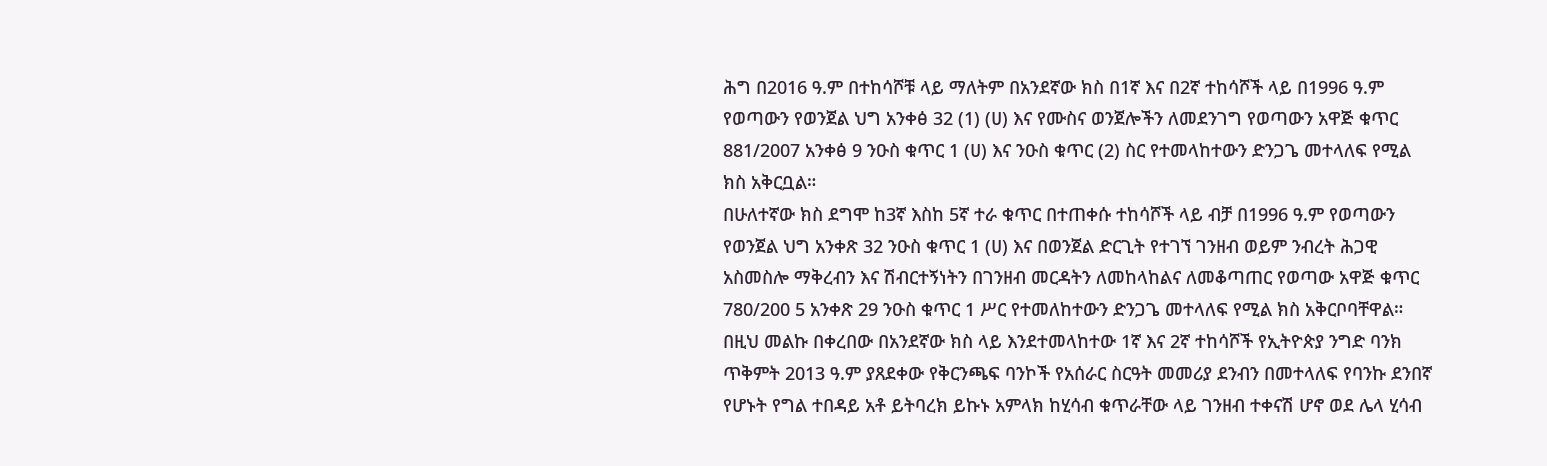ሕግ በ2016 ዓ.ም በተከሳሾቹ ላይ ማለትም በአንደኛው ክስ በ1ኛ እና በ2ኛ ተከሳሾች ላይ በ1996 ዓ.ም የወጣውን የወንጀል ህግ አንቀፅ 32 (1) (ሀ) እና የሙስና ወንጀሎችን ለመደንገግ የወጣውን አዋጅ ቁጥር 881/2007 አንቀፅ 9 ንዑስ ቁጥር 1 (ሀ) እና ንዑስ ቁጥር (2) ስር የተመላከተውን ድንጋጌ መተላለፍ የሚል ክስ አቅርቧል።
በሁለተኛው ክስ ደግሞ ከ3ኛ እስከ 5ኛ ተራ ቁጥር በተጠቀሱ ተከሳሾች ላይ ብቻ በ1996 ዓ.ም የወጣውን የወንጀል ህግ አንቀጽ 32 ንዑስ ቁጥር 1 (ሀ) እና በወንጀል ድርጊት የተገኘ ገንዘብ ወይም ንብረት ሕጋዊ አስመስሎ ማቅረብን እና ሽብርተኝነትን በገንዘብ መርዳትን ለመከላከልና ለመቆጣጠር የወጣው አዋጅ ቁጥር 780/200 5 አንቀጽ 29 ንዑስ ቁጥር 1 ሥር የተመለከተውን ድንጋጌ መተላለፍ የሚል ክስ አቅርቦባቸዋል።
በዚህ መልኩ በቀረበው በአንደኛው ክስ ላይ እንደተመላከተው 1ኛ እና 2ኛ ተከሳሾች የኢትዮጵያ ንግድ ባንክ ጥቅምት 2013 ዓ.ም ያጸደቀው የቅርንጫፍ ባንኮች የአሰራር ስርዓት መመሪያ ደንብን በመተላለፍ የባንኩ ደንበኛ የሆኑት የግል ተበዳይ አቶ ይትባረክ ይኩኑ አምላክ ከሂሳብ ቁጥራቸው ላይ ገንዘብ ተቀናሽ ሆኖ ወደ ሌላ ሂሳብ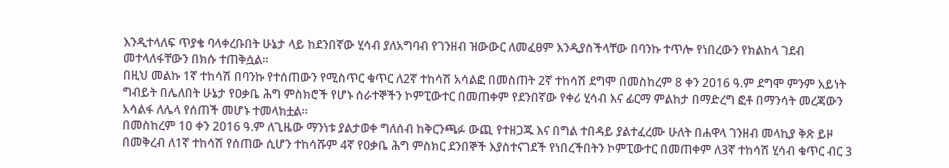እንዲተላለፍ ጥያቄ ባላቀረቡበት ሁኔታ ላይ ከደንበኛው ሂሳብ ያለአግባብ የገንዘብ ዝውውር ለመፈፀም እንዲያስችላቸው በባንኩ ተጥሎ የነበረውን የክልከላ ገደብ መተላለፋቸውን በክሱ ተጠቅሷል።
በዚህ መልኩ 1ኛ ተከሳሽ በባንኩ የተሰጠውን የሚስጥር ቁጥር ለ2ኛ ተከሳሽ አሳልፎ በመስጠት 2ኛ ተከሳሽ ደግሞ በመስከረም 8 ቀን 2016 ዓ.ም ደግሞ ምንም አይነት ግብይት በሌለበት ሁኔታ የዐቃቤ ሕግ ምስክሮች የሆኑ ሰራተኞችን ኮምፒውተር በመጠቀም የደንበኛው የቀሪ ሂሳብ እና ፊርማ ምልከታ በማድረግ ፎቶ በማንሳት መረጃውን አሳልፋ ለሌላ የሰጠች መሆኑ ተመላክቷል።
በመስከረም 10 ቀን 2016 ዓ.ም ለጊዜው ማንነቱ ያልታወቀ ግለሰብ ከቅርንጫፉ ውጪ የተዘጋጁ እና በግል ተበዳይ ያልተፈረሙ ሁለት በሐዋላ ገንዘብ መላኪያ ቅጽ ይዞ በመቅረብ ለ1ኛ ተከሳሽ የሰጠው ሲሆን ተከሳሹም 4ኛ የዐቃቤ ሕግ ምስክር ደንበኞች እያስተናገደች የነበረችበትን ኮምፒውተር በመጠቀም ለ3ኛ ተከሳሽ ሂሳብ ቁጥር ብር 3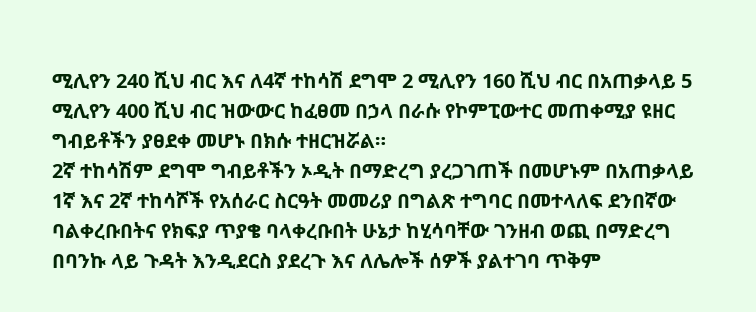ሚሊየን 240 ሺህ ብር እና ለ4ኛ ተከሳሽ ደግሞ 2 ሚሊየን 160 ሺህ ብር በአጠቃላይ 5 ሚሊየን 400 ሺህ ብር ዝውውር ከፈፀመ በኃላ በራሱ የኮምፒውተር መጠቀሚያ ዩዘር ግብይቶችን ያፀደቀ መሆኑ በክሱ ተዘርዝሯል።
2ኛ ተከሳሽም ደግሞ ግብይቶችን ኦዲት በማድረግ ያረጋገጠች በመሆኑም በአጠቃላይ 1ኛ እና 2ኛ ተከሳሾች የአሰራር ስርዓት መመሪያ በግልጽ ተግባር በመተላለፍ ደንበኛው ባልቀረቡበትና የክፍያ ጥያቄ ባላቀረቡበት ሁኔታ ከሂሳባቸው ገንዘብ ወጪ በማድረግ በባንኩ ላይ ጉዳት እንዲደርስ ያደረጉ እና ለሌሎች ሰዎች ያልተገባ ጥቅም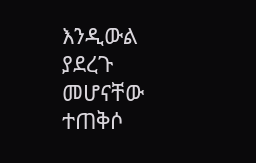እንዲውል ያደረጉ መሆናቸው ተጠቅሶ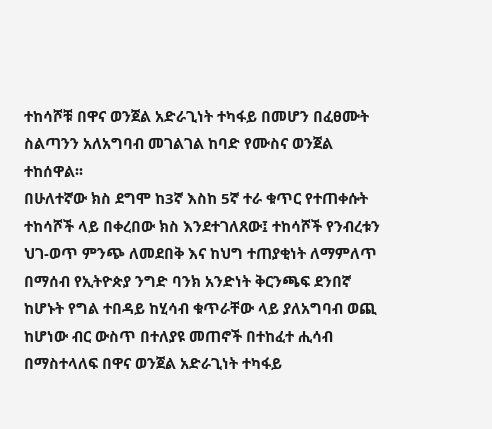ተከሳሾቹ በዋና ወንጀል አድራጊነት ተካፋይ በመሆን በፈፀሙት ስልጣንን አለአግባብ መገልገል ከባድ የሙስና ወንጀል ተከሰዋል፡፡
በሁለተኛው ክስ ደግሞ ከ3ኛ እስከ 5ኛ ተራ ቁጥር የተጠቀሱት ተከሳሾች ላይ በቀረበው ክስ እንደተገለጸው፤ ተከሳሾች የንብረቱን ህገ-ወጥ ምንጭ ለመደበቅ እና ከህግ ተጠያቂነት ለማምለጥ በማሰብ የኢትዮጵያ ንግድ ባንክ አንድነት ቅርንጫፍ ደንበኛ ከሆኑት የግል ተበዳይ ከሂሳብ ቁጥራቸው ላይ ያለአግባብ ወጪ ከሆነው ብር ውስጥ በተለያዩ መጠኖች በተከፈተ ሒሳብ በማስተላለፍ በዋና ወንጀል አድራጊነት ተካፋይ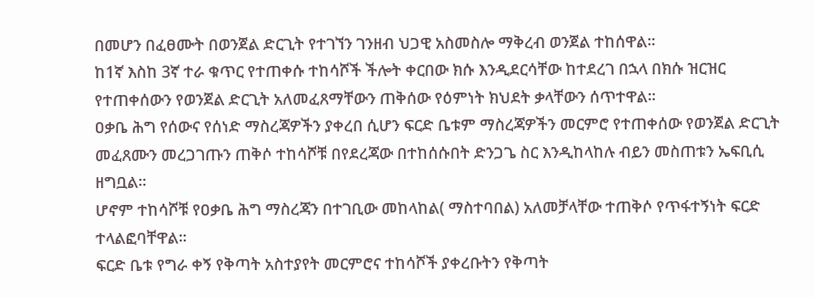በመሆን በፈፀሙት በወንጀል ድርጊት የተገኘን ገንዘብ ህጋዊ አስመስሎ ማቅረብ ወንጀል ተከሰዋል፡፡
ከ1ኛ እስከ 3ኛ ተራ ቁጥር የተጠቀሱ ተከሳሾች ችሎት ቀርበው ክሱ እንዲደርሳቸው ከተደረገ በኋላ በክሱ ዝርዝር የተጠቀሰውን የወንጀል ድርጊት አለመፈጸማቸውን ጠቅሰው የዕምነት ክህደት ቃላቸውን ሰጥተዋል።
ዐቃቤ ሕግ የሰውና የሰነድ ማስረጃዎችን ያቀረበ ሲሆን ፍርድ ቤቱም ማስረጃዎችን መርምሮ የተጠቀሰው የወንጀል ድርጊት መፈጸሙን መረጋገጡን ጠቅሶ ተከሳሾቹ በየደረጃው በተከሰሱበት ድንጋጌ ስር እንዲከላከሉ ብይን መስጠቱን ኤፍቢሲ ዘግቧል።
ሆኖም ተከሳሾቹ የዐቃቤ ሕግ ማስረጃን በተገቢው መከላከል( ማስተባበል) አለመቻላቸው ተጠቅሶ የጥፋተኝነት ፍርድ ተላልፎባቸዋል።
ፍርድ ቤቱ የግራ ቀኝ የቅጣት አስተያየት መርምሮና ተከሳሾች ያቀረቡትን የቅጣት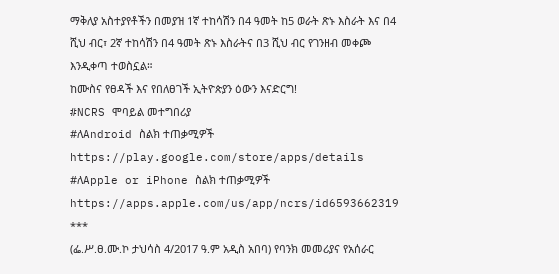ማቅለያ አስተያየቶችን በመያዝ 1ኛ ተከሳሽን በ4 ዓመት ከ5 ወራት ጽኑ እስራት እና በ4 ሺህ ብር፣ 2ኛ ተከሳሽን በ4 ዓመት ጽኑ እስራትና በ3 ሺህ ብር የገንዘብ መቀጮ እንዲቀጣ ተወስኗል።
ከሙስና የፀዳች እና የበለፀገች ኢትዮጵያን ዕውን እናድርግ!
#NCRS ሞባይል መተግበሪያ
#ለAndroid ስልክ ተጠቃሚዎች
https://play.google.com/store/apps/details
#ለApple or iPhone ስልክ ተጠቃሚዎች
https://apps.apple.com/us/app/ncrs/id6593662319
***
(ፌ.ሥ.ፀ.ሙ.ኮ ታህሳስ 4/2017 ዓ.ም አዲስ አበባ) የባንክ መመሪያና የአሰራር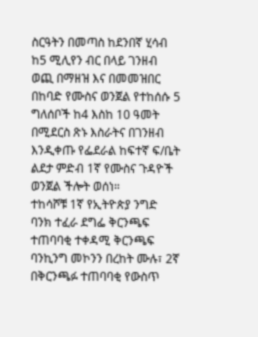ስርዓትን በመጣስ ከደንበኛ ሂሳብ ከ5 ሚሊየን ብር በላይ ገንዘብ ወጪ በማዘዝ እና በመመዝበር በከባድ የሙስና ወንጀል የተከሰሱ 5 ግለሰቦች ከ4 እስከ 10 ዓመት በሚደርስ ጽኑ እስራትና በገንዘብ እንዲቀጡ የፌደራል ከፍተኛ ፍ/ቤት ልደታ ምድብ 1ኛ የሙስና ጉዳዮች ወንጀል ችሎት ወሰነ።
ተከሳሾቹ 1ኛ የኢትዮጵያ ንግድ ባንክ ተፈራ ደግፌ ቅርንጫፍ ተጠባባቂ ተቀዳሚ ቅርንጫፍ ባንኪንግ መኮንን በረከት ሙሉ፣ 2ኛ በቅርንጫፉ ተጠባባቂ የውስጥ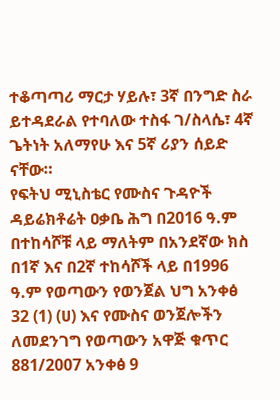ተቆጣጣሪ ማርታ ሃይሉ፣ 3ኛ በንግድ ስራ ይተዳደራል የተባለው ተስፋ ገ/ስላሴ፣ 4ኛ ጌትነት አለማየሁ እና 5ኛ ሪያን ሰይድ ናቸው።
የፍትህ ሚኒስቴር የሙስና ጉዳዮች ዳይሬክቶሬት ዐቃቤ ሕግ በ2016 ዓ.ም በተከሳሾቹ ላይ ማለትም በአንደኛው ክስ በ1ኛ እና በ2ኛ ተከሳሾች ላይ በ1996 ዓ.ም የወጣውን የወንጀል ህግ አንቀፅ 32 (1) (ሀ) እና የሙስና ወንጀሎችን ለመደንገግ የወጣውን አዋጅ ቁጥር 881/2007 አንቀፅ 9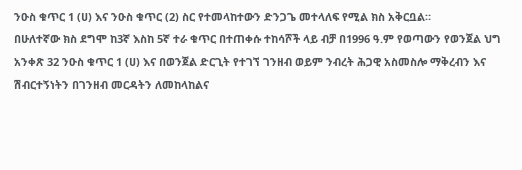ንዑስ ቁጥር 1 (ሀ) እና ንዑስ ቁጥር (2) ስር የተመላከተውን ድንጋጌ መተላለፍ የሚል ክስ አቅርቧል።
በሁለተኛው ክስ ደግሞ ከ3ኛ እስከ 5ኛ ተራ ቁጥር በተጠቀሱ ተከሳሾች ላይ ብቻ በ1996 ዓ.ም የወጣውን የወንጀል ህግ አንቀጽ 32 ንዑስ ቁጥር 1 (ሀ) እና በወንጀል ድርጊት የተገኘ ገንዘብ ወይም ንብረት ሕጋዊ አስመስሎ ማቅረብን እና ሽብርተኝነትን በገንዘብ መርዳትን ለመከላከልና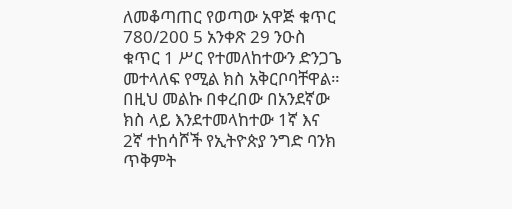ለመቆጣጠር የወጣው አዋጅ ቁጥር 780/200 5 አንቀጽ 29 ንዑስ ቁጥር 1 ሥር የተመለከተውን ድንጋጌ መተላለፍ የሚል ክስ አቅርቦባቸዋል።
በዚህ መልኩ በቀረበው በአንደኛው ክስ ላይ እንደተመላከተው 1ኛ እና 2ኛ ተከሳሾች የኢትዮጵያ ንግድ ባንክ ጥቅምት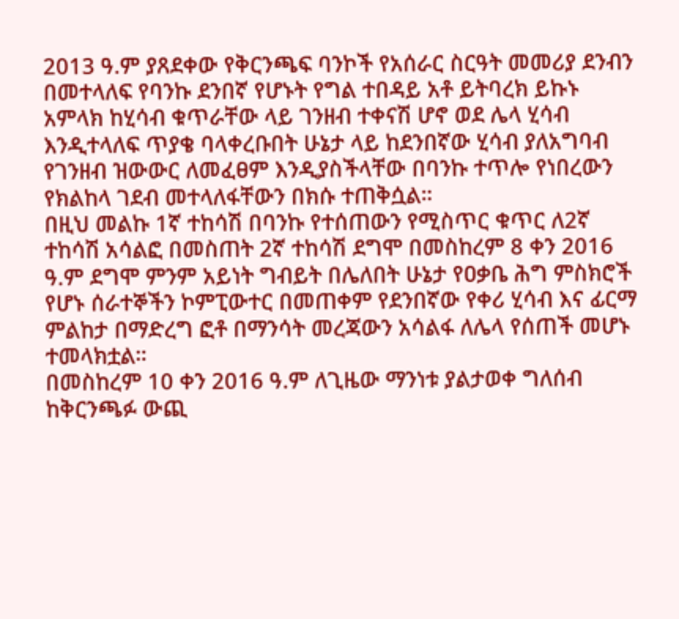2013 ዓ.ም ያጸደቀው የቅርንጫፍ ባንኮች የአሰራር ስርዓት መመሪያ ደንብን በመተላለፍ የባንኩ ደንበኛ የሆኑት የግል ተበዳይ አቶ ይትባረክ ይኩኑ አምላክ ከሂሳብ ቁጥራቸው ላይ ገንዘብ ተቀናሽ ሆኖ ወደ ሌላ ሂሳብ እንዲተላለፍ ጥያቄ ባላቀረቡበት ሁኔታ ላይ ከደንበኛው ሂሳብ ያለአግባብ የገንዘብ ዝውውር ለመፈፀም እንዲያስችላቸው በባንኩ ተጥሎ የነበረውን የክልከላ ገደብ መተላለፋቸውን በክሱ ተጠቅሷል።
በዚህ መልኩ 1ኛ ተከሳሽ በባንኩ የተሰጠውን የሚስጥር ቁጥር ለ2ኛ ተከሳሽ አሳልፎ በመስጠት 2ኛ ተከሳሽ ደግሞ በመስከረም 8 ቀን 2016 ዓ.ም ደግሞ ምንም አይነት ግብይት በሌለበት ሁኔታ የዐቃቤ ሕግ ምስክሮች የሆኑ ሰራተኞችን ኮምፒውተር በመጠቀም የደንበኛው የቀሪ ሂሳብ እና ፊርማ ምልከታ በማድረግ ፎቶ በማንሳት መረጃውን አሳልፋ ለሌላ የሰጠች መሆኑ ተመላክቷል።
በመስከረም 10 ቀን 2016 ዓ.ም ለጊዜው ማንነቱ ያልታወቀ ግለሰብ ከቅርንጫፉ ውጪ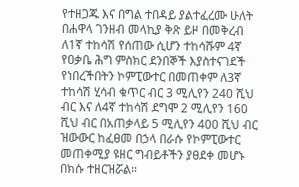የተዘጋጁ እና በግል ተበዳይ ያልተፈረሙ ሁለት በሐዋላ ገንዘብ መላኪያ ቅጽ ይዞ በመቅረብ ለ1ኛ ተከሳሽ የሰጠው ሲሆን ተከሳሹም 4ኛ የዐቃቤ ሕግ ምስክር ደንበኞች እያስተናገደች የነበረችበትን ኮምፒውተር በመጠቀም ለ3ኛ ተከሳሽ ሂሳብ ቁጥር ብር 3 ሚሊየን 240 ሺህ ብር እና ለ4ኛ ተከሳሽ ደግሞ 2 ሚሊየን 160 ሺህ ብር በአጠቃላይ 5 ሚሊየን 400 ሺህ ብር ዝውውር ከፈፀመ በኃላ በራሱ የኮምፒውተር መጠቀሚያ ዩዘር ግብይቶችን ያፀደቀ መሆኑ በክሱ ተዘርዝሯል።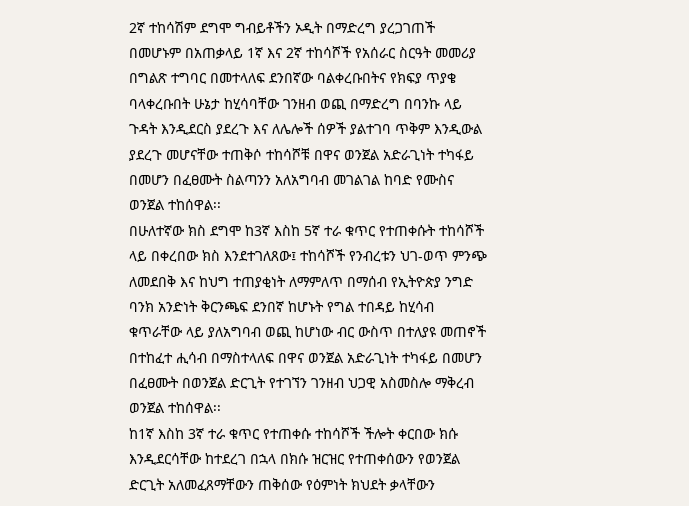2ኛ ተከሳሽም ደግሞ ግብይቶችን ኦዲት በማድረግ ያረጋገጠች በመሆኑም በአጠቃላይ 1ኛ እና 2ኛ ተከሳሾች የአሰራር ስርዓት መመሪያ በግልጽ ተግባር በመተላለፍ ደንበኛው ባልቀረቡበትና የክፍያ ጥያቄ ባላቀረቡበት ሁኔታ ከሂሳባቸው ገንዘብ ወጪ በማድረግ በባንኩ ላይ ጉዳት እንዲደርስ ያደረጉ እና ለሌሎች ሰዎች ያልተገባ ጥቅም እንዲውል ያደረጉ መሆናቸው ተጠቅሶ ተከሳሾቹ በዋና ወንጀል አድራጊነት ተካፋይ በመሆን በፈፀሙት ስልጣንን አለአግባብ መገልገል ከባድ የሙስና ወንጀል ተከሰዋል፡፡
በሁለተኛው ክስ ደግሞ ከ3ኛ እስከ 5ኛ ተራ ቁጥር የተጠቀሱት ተከሳሾች ላይ በቀረበው ክስ እንደተገለጸው፤ ተከሳሾች የንብረቱን ህገ-ወጥ ምንጭ ለመደበቅ እና ከህግ ተጠያቂነት ለማምለጥ በማሰብ የኢትዮጵያ ንግድ ባንክ አንድነት ቅርንጫፍ ደንበኛ ከሆኑት የግል ተበዳይ ከሂሳብ ቁጥራቸው ላይ ያለአግባብ ወጪ ከሆነው ብር ውስጥ በተለያዩ መጠኖች በተከፈተ ሒሳብ በማስተላለፍ በዋና ወንጀል አድራጊነት ተካፋይ በመሆን በፈፀሙት በወንጀል ድርጊት የተገኘን ገንዘብ ህጋዊ አስመስሎ ማቅረብ ወንጀል ተከሰዋል፡፡
ከ1ኛ እስከ 3ኛ ተራ ቁጥር የተጠቀሱ ተከሳሾች ችሎት ቀርበው ክሱ እንዲደርሳቸው ከተደረገ በኋላ በክሱ ዝርዝር የተጠቀሰውን የወንጀል ድርጊት አለመፈጸማቸውን ጠቅሰው የዕምነት ክህደት ቃላቸውን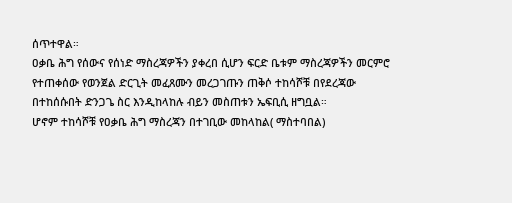ሰጥተዋል።
ዐቃቤ ሕግ የሰውና የሰነድ ማስረጃዎችን ያቀረበ ሲሆን ፍርድ ቤቱም ማስረጃዎችን መርምሮ የተጠቀሰው የወንጀል ድርጊት መፈጸሙን መረጋገጡን ጠቅሶ ተከሳሾቹ በየደረጃው በተከሰሱበት ድንጋጌ ስር እንዲከላከሉ ብይን መስጠቱን ኤፍቢሲ ዘግቧል።
ሆኖም ተከሳሾቹ የዐቃቤ ሕግ ማስረጃን በተገቢው መከላከል( ማስተባበል)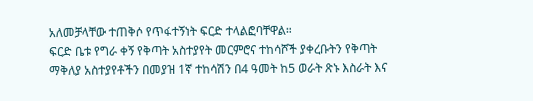አለመቻላቸው ተጠቅሶ የጥፋተኝነት ፍርድ ተላልፎባቸዋል።
ፍርድ ቤቱ የግራ ቀኝ የቅጣት አስተያየት መርምሮና ተከሳሾች ያቀረቡትን የቅጣት ማቅለያ አስተያየቶችን በመያዝ 1ኛ ተከሳሽን በ4 ዓመት ከ5 ወራት ጽኑ እስራት እና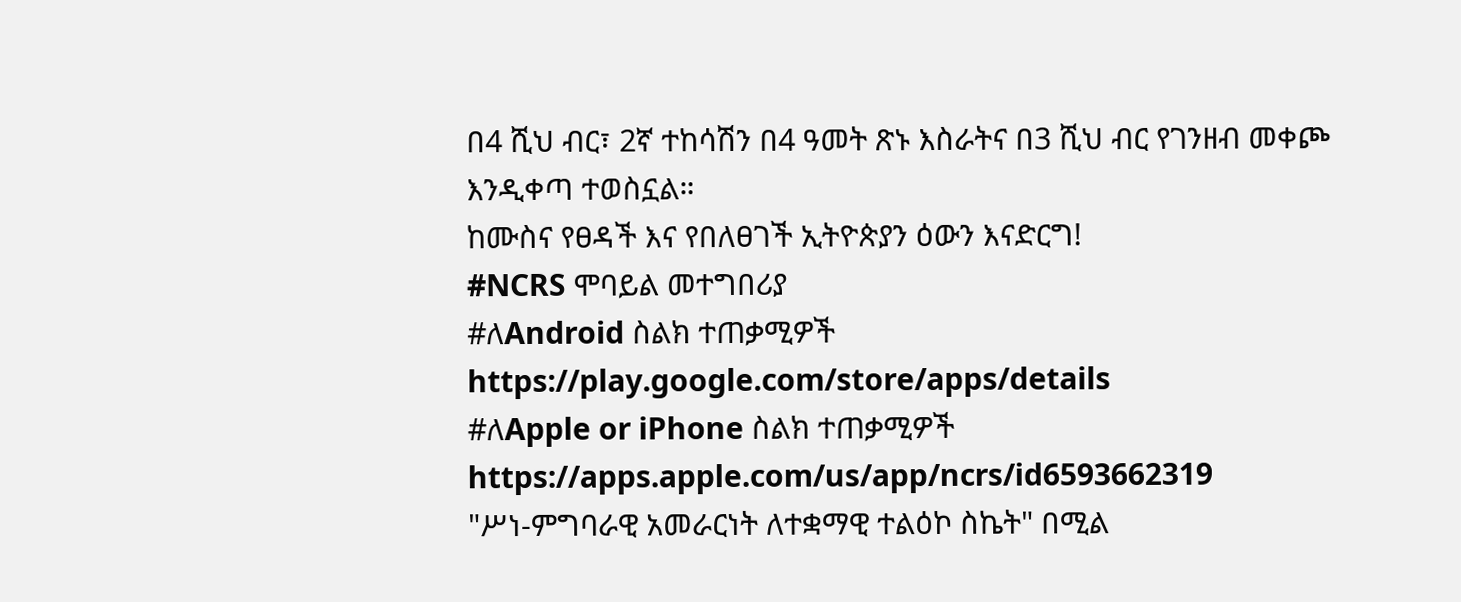በ4 ሺህ ብር፣ 2ኛ ተከሳሽን በ4 ዓመት ጽኑ እስራትና በ3 ሺህ ብር የገንዘብ መቀጮ እንዲቀጣ ተወስኗል።
ከሙስና የፀዳች እና የበለፀገች ኢትዮጵያን ዕውን እናድርግ!
#NCRS ሞባይል መተግበሪያ
#ለAndroid ስልክ ተጠቃሚዎች
https://play.google.com/store/apps/details
#ለApple or iPhone ስልክ ተጠቃሚዎች
https://apps.apple.com/us/app/ncrs/id6593662319
"ሥነ-ምግባራዊ አመራርነት ለተቋማዊ ተልዕኮ ስኬት" በሚል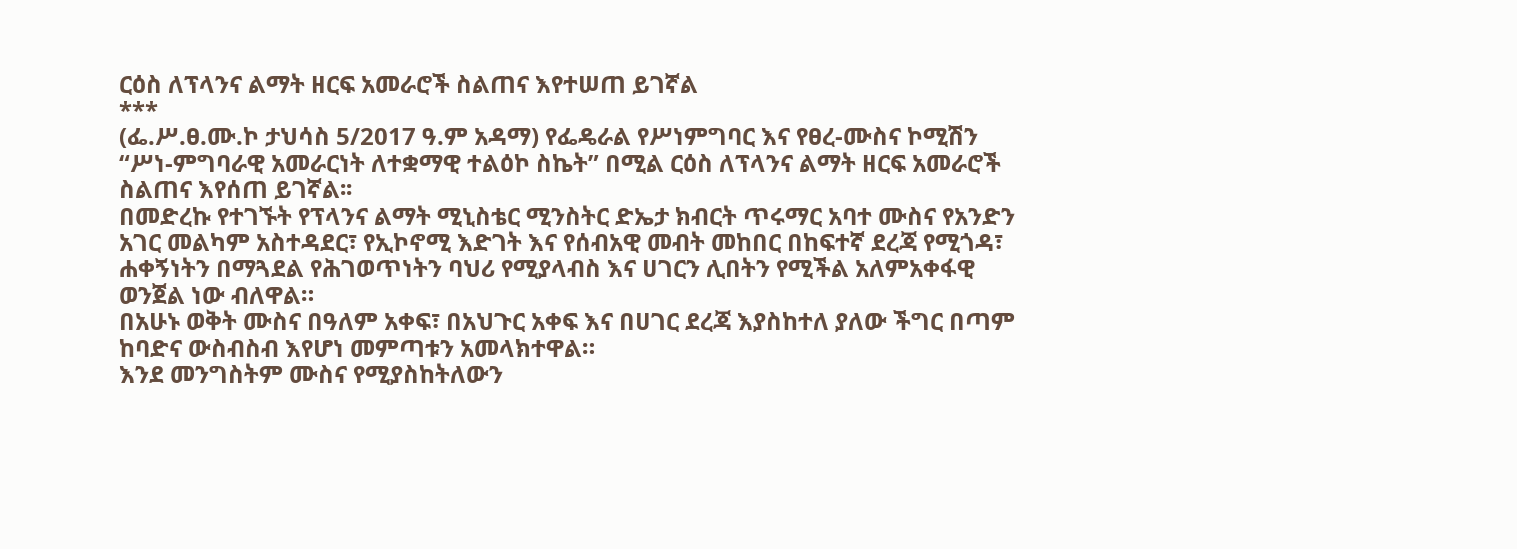ርዕስ ለፕላንና ልማት ዘርፍ አመራሮች ስልጠና እየተሠጠ ይገኛል
***
(ፌ.ሥ.ፀ.ሙ.ኮ ታህሳስ 5/2017 ዓ.ም አዳማ) የፌዴራል የሥነምግባር እና የፀረ-ሙስና ኮሚሽን “ሥነ-ምግባራዊ አመራርነት ለተቋማዊ ተልዕኮ ስኬት” በሚል ርዕስ ለፕላንና ልማት ዘርፍ አመራሮች ስልጠና እየሰጠ ይገኛል፡፡
በመድረኩ የተገኙት የፕላንና ልማት ሚኒስቴር ሚንስትር ድኤታ ክብርት ጥሩማር አባተ ሙስና የአንድን አገር መልካም አስተዳደር፣ የኢኮኖሚ እድገት እና የሰብአዊ መብት መከበር በከፍተኛ ደረጃ የሚጎዳ፣ ሐቀኝነትን በማጓደል የሕገወጥነትን ባህሪ የሚያላብስ እና ሀገርን ሊበትን የሚችል አለምአቀፋዊ ወንጀል ነው ብለዋል።
በአሁኑ ወቅት ሙስና በዓለም አቀፍ፣ በአህጉር አቀፍ እና በሀገር ደረጃ እያስከተለ ያለው ችግር በጣም ከባድና ውስብስብ እየሆነ መምጣቱን አመላክተዋል።
እንደ መንግስትም ሙስና የሚያስከትለውን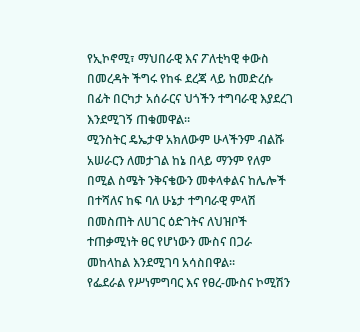የኢኮኖሚ፣ ማህበራዊ እና ፖለቲካዊ ቀውስ በመረዳት ችግሩ የከፋ ደረጃ ላይ ከመድረሱ በፊት በርካታ አሰራርና ህጎችን ተግባራዊ እያደረገ እንደሚገኝ ጠቁመዋል።
ሚንስትር ዴኤታዋ አክለውም ሁላችንም ብልሹ አሠራርን ለመታገል ከኔ በላይ ማንም የለም በሚል ስሜት ንቅናቄውን መቀላቀልና ከሌሎች በተሻለና ከፍ ባለ ሁኔታ ተግባራዊ ምላሽ በመስጠት ለሀገር ዕድገትና ለህዝቦች ተጠቃሚነት ፀር የሆነውን ሙስና በጋራ መከላከል እንደሚገባ አሳስበዋል።
የፌደራል የሥነምግባር እና የፀረ-ሙስና ኮሚሽን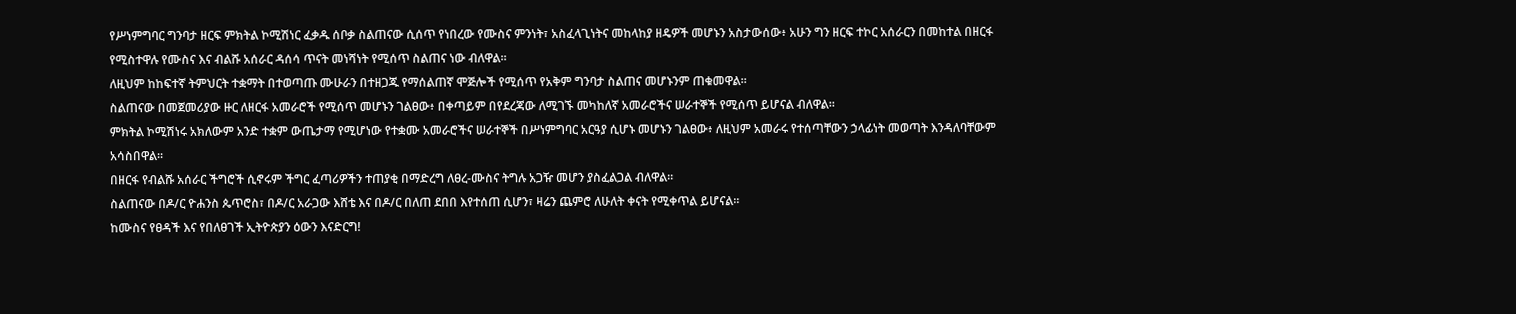የሥነምግባር ግንባታ ዘርፍ ምክትል ኮሚሽነር ፈቃዱ ሰቦቃ ስልጠናው ሲሰጥ የነበረው የሙስና ምንነት፣ አስፈላጊነትና መከላከያ ዘዴዎች መሆኑን አስታውሰው፥ አሁን ግን ዘርፍ ተኮር አሰራርን በመከተል በዘርፋ የሚስተዋሉ የሙስና እና ብልሹ አሰራር ዳሰሳ ጥናት መነሻነት የሚሰጥ ስልጠና ነው ብለዋል።
ለዚህም ከከፍተኛ ትምህርት ተቋማት በተወጣጡ ሙሁራን በተዘጋጁ የማሰልጠኛ ሞጅሎች የሚሰጥ የአቅም ግንባታ ስልጠና መሆኑንም ጠቁመዋል።
ስልጠናው በመጀመሪያው ዙር ለዘርፋ አመራሮች የሚሰጥ መሆኑን ገልፀው፥ በቀጣይም በየደረጃው ለሚገኙ መካከለኛ አመራሮችና ሠራተኞች የሚሰጥ ይሆናል ብለዋል።
ምክትል ኮሚሽነሩ አክለውም አንድ ተቋም ውጤታማ የሚሆነው የተቋሙ አመራሮችና ሠራተኞች በሥነምግባር አርዓያ ሲሆኑ መሆኑን ገልፀው፥ ለዚህም አመራሩ የተሰጣቸውን ኃላፊነት መወጣት እንዳለባቸውም አሳስበዋል።
በዘርፋ የብልሹ አሰራር ችግሮች ሲኖሩም ችግር ፈጣሪዎችን ተጠያቂ በማድረግ ለፀረ-ሙስና ትግሉ አጋዥ መሆን ያስፈልጋል ብለዋል።
ስልጠናው በዶ/ር ዮሐንስ ጴጥሮስ፣ በዶ/ር አራጋው እሸቴ እና በዶ/ር በለጠ ደበበ እየተሰጠ ሲሆን፣ ዛሬን ጨምሮ ለሁለት ቀናት የሚቀጥል ይሆናል።
ከሙስና የፀዳች እና የበለፀገች ኢትዮጵያን ዕውን እናድርግ!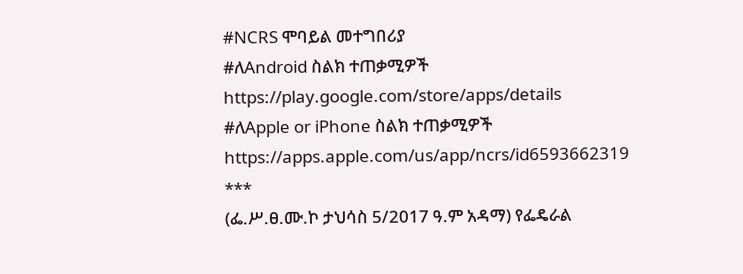#NCRS ሞባይል መተግበሪያ
#ለAndroid ስልክ ተጠቃሚዎች
https://play.google.com/store/apps/details
#ለApple or iPhone ስልክ ተጠቃሚዎች
https://apps.apple.com/us/app/ncrs/id6593662319
***
(ፌ.ሥ.ፀ.ሙ.ኮ ታህሳስ 5/2017 ዓ.ም አዳማ) የፌዴራል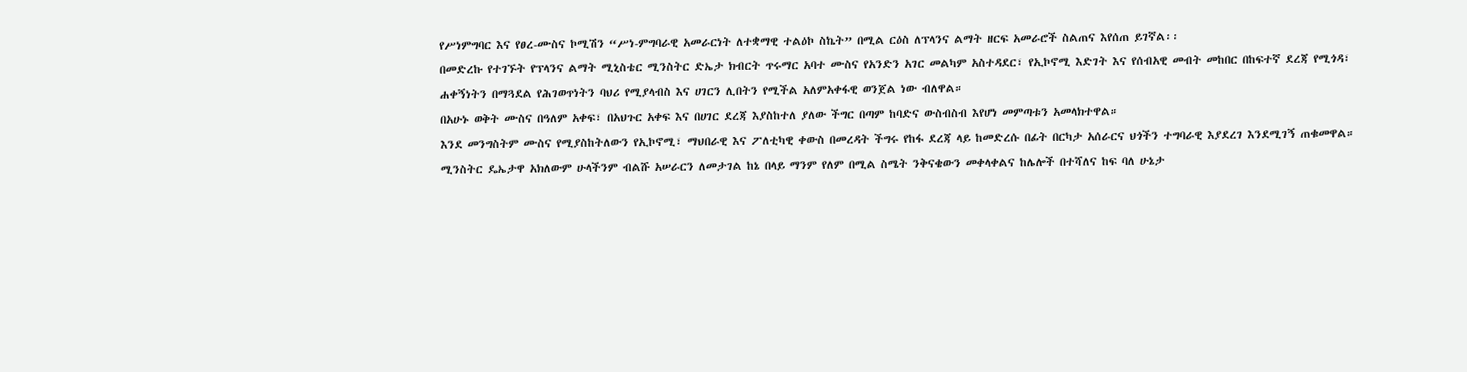የሥነምግባር እና የፀረ-ሙስና ኮሚሽን “ሥነ-ምግባራዊ አመራርነት ለተቋማዊ ተልዕኮ ስኬት” በሚል ርዕስ ለፕላንና ልማት ዘርፍ አመራሮች ስልጠና እየሰጠ ይገኛል፡፡
በመድረኩ የተገኙት የፕላንና ልማት ሚኒስቴር ሚንስትር ድኤታ ክብርት ጥሩማር አባተ ሙስና የአንድን አገር መልካም አስተዳደር፣ የኢኮኖሚ እድገት እና የሰብአዊ መብት መከበር በከፍተኛ ደረጃ የሚጎዳ፣ ሐቀኝነትን በማጓደል የሕገወጥነትን ባህሪ የሚያላብስ እና ሀገርን ሊበትን የሚችል አለምአቀፋዊ ወንጀል ነው ብለዋል።
በአሁኑ ወቅት ሙስና በዓለም አቀፍ፣ በአህጉር አቀፍ እና በሀገር ደረጃ እያስከተለ ያለው ችግር በጣም ከባድና ውስብስብ እየሆነ መምጣቱን አመላክተዋል።
እንደ መንግስትም ሙስና የሚያስከትለውን የኢኮኖሚ፣ ማህበራዊ እና ፖለቲካዊ ቀውስ በመረዳት ችግሩ የከፋ ደረጃ ላይ ከመድረሱ በፊት በርካታ አሰራርና ህጎችን ተግባራዊ እያደረገ እንደሚገኝ ጠቁመዋል።
ሚንስትር ዴኤታዋ አክለውም ሁላችንም ብልሹ አሠራርን ለመታገል ከኔ በላይ ማንም የለም በሚል ስሜት ንቅናቄውን መቀላቀልና ከሌሎች በተሻለና ከፍ ባለ ሁኔታ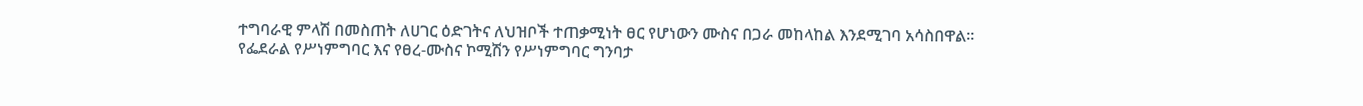ተግባራዊ ምላሽ በመስጠት ለሀገር ዕድገትና ለህዝቦች ተጠቃሚነት ፀር የሆነውን ሙስና በጋራ መከላከል እንደሚገባ አሳስበዋል።
የፌደራል የሥነምግባር እና የፀረ-ሙስና ኮሚሽን የሥነምግባር ግንባታ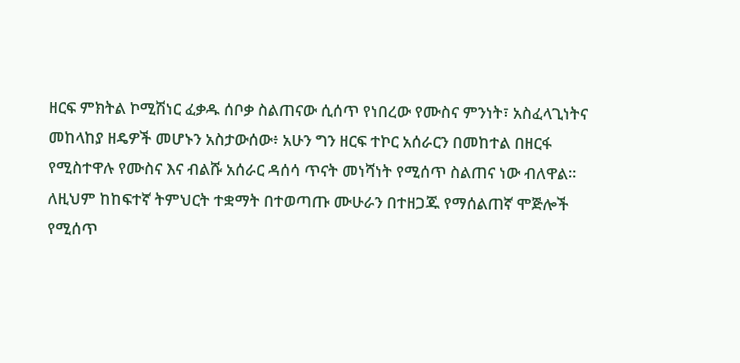ዘርፍ ምክትል ኮሚሽነር ፈቃዱ ሰቦቃ ስልጠናው ሲሰጥ የነበረው የሙስና ምንነት፣ አስፈላጊነትና መከላከያ ዘዴዎች መሆኑን አስታውሰው፥ አሁን ግን ዘርፍ ተኮር አሰራርን በመከተል በዘርፋ የሚስተዋሉ የሙስና እና ብልሹ አሰራር ዳሰሳ ጥናት መነሻነት የሚሰጥ ስልጠና ነው ብለዋል።
ለዚህም ከከፍተኛ ትምህርት ተቋማት በተወጣጡ ሙሁራን በተዘጋጁ የማሰልጠኛ ሞጅሎች የሚሰጥ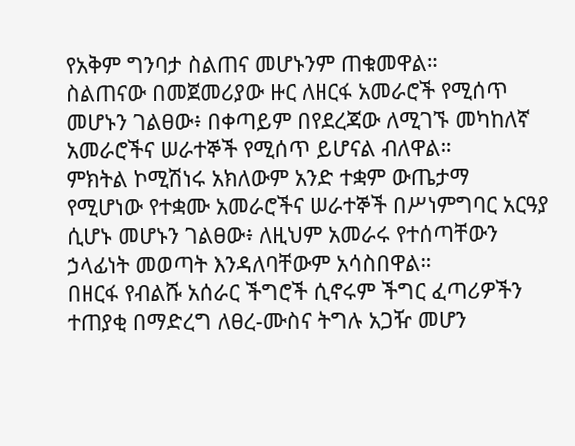የአቅም ግንባታ ስልጠና መሆኑንም ጠቁመዋል።
ስልጠናው በመጀመሪያው ዙር ለዘርፋ አመራሮች የሚሰጥ መሆኑን ገልፀው፥ በቀጣይም በየደረጃው ለሚገኙ መካከለኛ አመራሮችና ሠራተኞች የሚሰጥ ይሆናል ብለዋል።
ምክትል ኮሚሽነሩ አክለውም አንድ ተቋም ውጤታማ የሚሆነው የተቋሙ አመራሮችና ሠራተኞች በሥነምግባር አርዓያ ሲሆኑ መሆኑን ገልፀው፥ ለዚህም አመራሩ የተሰጣቸውን ኃላፊነት መወጣት እንዳለባቸውም አሳስበዋል።
በዘርፋ የብልሹ አሰራር ችግሮች ሲኖሩም ችግር ፈጣሪዎችን ተጠያቂ በማድረግ ለፀረ-ሙስና ትግሉ አጋዥ መሆን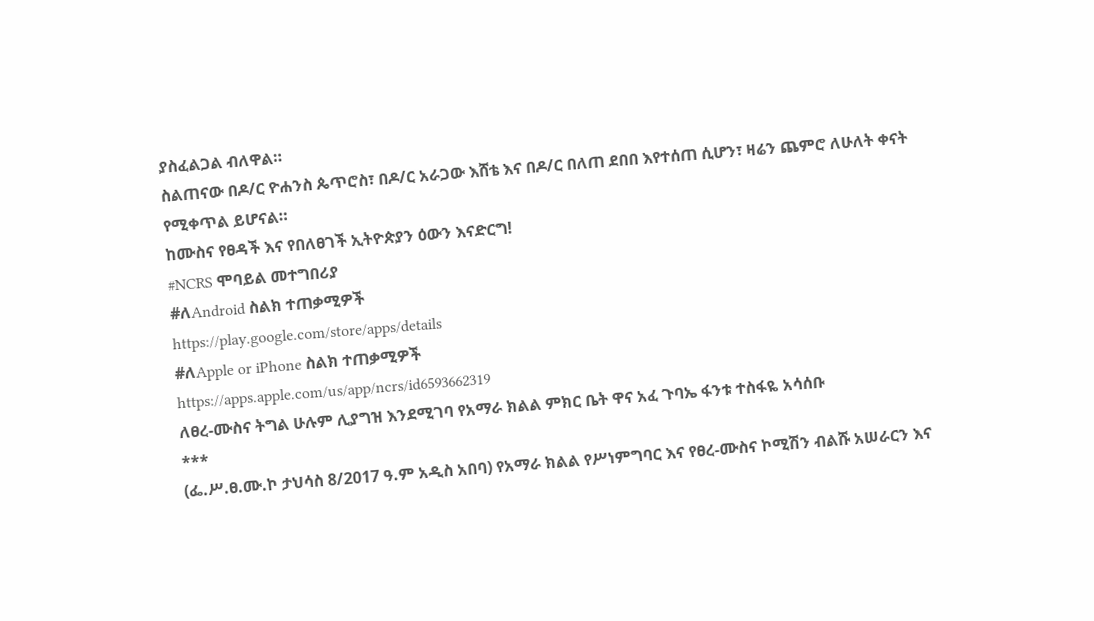ያስፈልጋል ብለዋል።
ስልጠናው በዶ/ር ዮሐንስ ጴጥሮስ፣ በዶ/ር አራጋው እሸቴ እና በዶ/ር በለጠ ደበበ እየተሰጠ ሲሆን፣ ዛሬን ጨምሮ ለሁለት ቀናት የሚቀጥል ይሆናል።
ከሙስና የፀዳች እና የበለፀገች ኢትዮጵያን ዕውን እናድርግ!
#NCRS ሞባይል መተግበሪያ
#ለAndroid ስልክ ተጠቃሚዎች
https://play.google.com/store/apps/details
#ለApple or iPhone ስልክ ተጠቃሚዎች
https://apps.apple.com/us/app/ncrs/id6593662319
ለፀረ-ሙስና ትግል ሁሉም ሊያግዝ እንደሚገባ የአማራ ክልል ምክር ቤት ዋና አፈ ጉባኤ ፋንቱ ተስፋዬ አሳሰቡ
***
(ፌ.ሥ.ፀ.ሙ.ኮ ታህሳስ 8/2017 ዓ.ም አዲስ አበባ) የአማራ ክልል የሥነምግባር እና የፀረ-ሙስና ኮሚሽን ብልሹ አሠራርን እና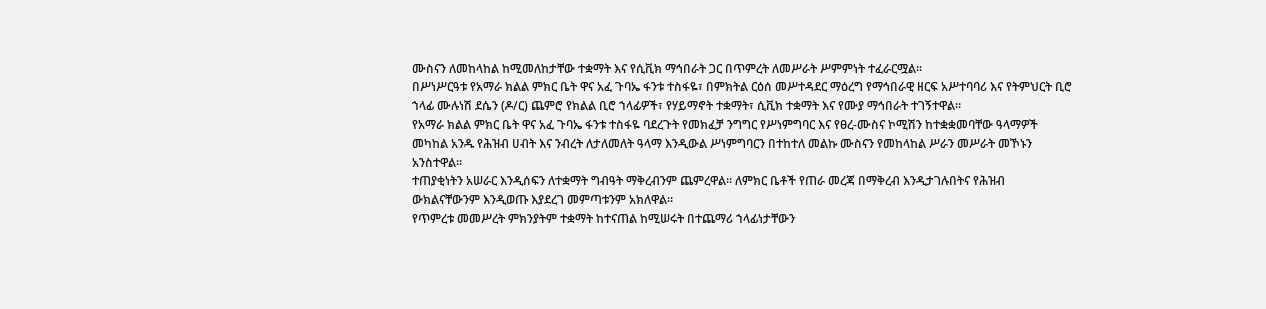ሙስናን ለመከላከል ከሚመለከታቸው ተቋማት እና የሲቪክ ማኅበራት ጋር በጥምረት ለመሥራት ሥምምነት ተፈራርሟል።
በሥነሥርዓቱ የአማራ ክልል ምክር ቤት ዋና አፈ ጉባኤ ፋንቱ ተስፋዬ፣ በምክትል ርዕሰ መሥተዳደር ማዕረግ የማኅበራዊ ዘርፍ አሥተባባሪ እና የትምህርት ቢሮ ኀላፊ ሙሉነሽ ደሴን (ዶ/ር) ጨምሮ የክልል ቢሮ ኀላፊዎች፣ የሃይማኖት ተቋማት፣ ሲቪክ ተቋማት እና የሙያ ማኅበራት ተገኝተዋል።
የአማራ ክልል ምክር ቤት ዋና አፈ ጉባኤ ፋንቱ ተስፋዬ ባደረጉት የመክፈቻ ንግግር የሥነምግባር እና የፀረ-ሙስና ኮሚሽን ከተቋቋመባቸው ዓላማዎች መካከል አንዱ የሕዝብ ሀብት እና ንብረት ለታለመለት ዓላማ እንዲውል ሥነምግባርን በተከተለ መልኩ ሙስናን የመከላከል ሥራን መሥራት መኾኑን አንስተዋል።
ተጠያቂነትን አሠራር እንዲሰፍን ለተቋማት ግብዓት ማቅረብንም ጨምረዋል። ለምክር ቤቶች የጠራ መረጃ በማቅረብ እንዲታገሉበትና የሕዝብ ውክልናቸውንም እንዲወጡ እያደረገ መምጣቱንም አክለዋል።
የጥምረቱ መመሥረት ምክንያትም ተቋማት ከተናጠል ከሚሠሩት በተጨማሪ ኀላፊነታቸውን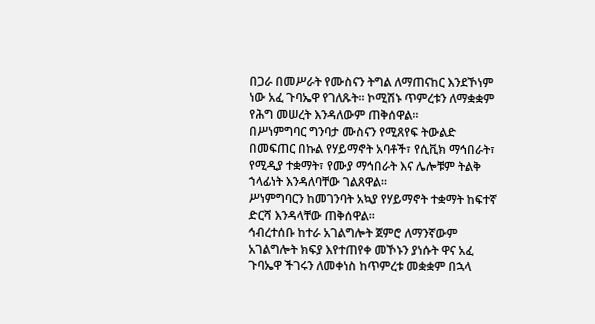በጋራ በመሥራት የሙስናን ትግል ለማጠናከር እንደኾነም ነው አፈ ጉባኤዋ የገለጹት። ኮሚሽኑ ጥምረቱን ለማቋቋም የሕግ መሠረት እንዳለውም ጠቅሰዋል።
በሥነምግባር ግንባታ ሙስናን የሚጸየፍ ትውልድ በመፍጠር በኩል የሃይማኖት አባቶች፣ የሲቪክ ማኅበራት፣ የሚዲያ ተቋማት፣ የሙያ ማኅበራት እና ሌሎቹም ትልቅ ኀላፊነት እንዳለባቸው ገልጸዋል።
ሥነምግባርን ከመገንባት አኳያ የሃይማኖት ተቋማት ከፍተኛ ድርሻ እንዳላቸው ጠቅሰዋል።
ኅብረተሰቡ ከተራ አገልግሎት ጀምሮ ለማንኛውም አገልግሎት ክፍያ እየተጠየቀ መኾኑን ያነሱት ዋና አፈ ጉባኤዋ ችገሩን ለመቀነስ ከጥምረቱ መቋቋም በኋላ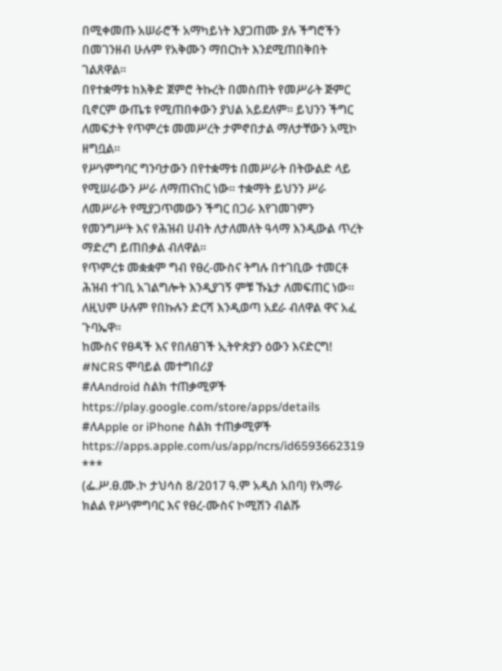በሚቀመጡ አሠራሮች አማካይነት እያጋጠሙ ያሉ ችግሮችን በመገንዘብ ሁሉም የአቅሙን ማበርከት እንደሚጠበቅበት ገልጸዋል።
በየተቋማቱ ከእቅድ ጀምሮ ትኩረት በመስጠት የመሥራት ጅምር ቢኖርም ውጤቱ የሚጠበቀውን ያህል አይደለም። ይህንን ችግር ለመፍታት የጥምረቱ መመሥረት ታምኖበታል ማለታቸውን አሚኮ ዘግቧል።
የሥነምግባር ግንባታውን በየተቋማቱ በመሥራት በትውልድ ላይ የሚሠራውን ሥራ ለማጠናከር ነው። ተቋማት ይህንን ሥራ ለመሥራት የሚያጋጥመውን ችግር በጋራ እየገመገምን የመንግሥት እና የሕዝብ ሀብት ለታለመለት ዓላማ እንዲውል ጥረት ማድረግ ይጠበቃል ብለዋል።
የጥምረቱ መቋቋም ግብ የፀረ-ሙስና ትግሉ በተገቢው ተመርቶ ሕዝብ ተገቢ አገልግሎት እንዲያገኝ ምቹ ኹኔታ ለመፍጠር ነው። ለዚህም ሁሉም የበኩሉን ድርሻ እንዲወጣ አደራ ብለዋል ዋና አፈ ጉባኤዋ።
ከሙስና የፀዳች እና የበለፀገች ኢትዮጵያን ዕውን እናድርግ!
#NCRS ሞባይል መተግበሪያ
#ለAndroid ስልክ ተጠቃሚዎች
https://play.google.com/store/apps/details
#ለApple or iPhone ስልክ ተጠቃሚዎች
https://apps.apple.com/us/app/ncrs/id6593662319
***
(ፌ.ሥ.ፀ.ሙ.ኮ ታህሳስ 8/2017 ዓ.ም አዲስ አበባ) የአማራ ክልል የሥነምግባር እና የፀረ-ሙስና ኮሚሽን ብልሹ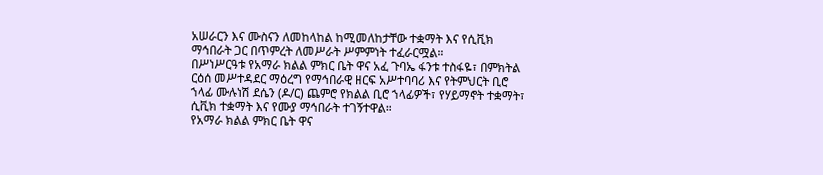አሠራርን እና ሙስናን ለመከላከል ከሚመለከታቸው ተቋማት እና የሲቪክ ማኅበራት ጋር በጥምረት ለመሥራት ሥምምነት ተፈራርሟል።
በሥነሥርዓቱ የአማራ ክልል ምክር ቤት ዋና አፈ ጉባኤ ፋንቱ ተስፋዬ፣ በምክትል ርዕሰ መሥተዳደር ማዕረግ የማኅበራዊ ዘርፍ አሥተባባሪ እና የትምህርት ቢሮ ኀላፊ ሙሉነሽ ደሴን (ዶ/ር) ጨምሮ የክልል ቢሮ ኀላፊዎች፣ የሃይማኖት ተቋማት፣ ሲቪክ ተቋማት እና የሙያ ማኅበራት ተገኝተዋል።
የአማራ ክልል ምክር ቤት ዋና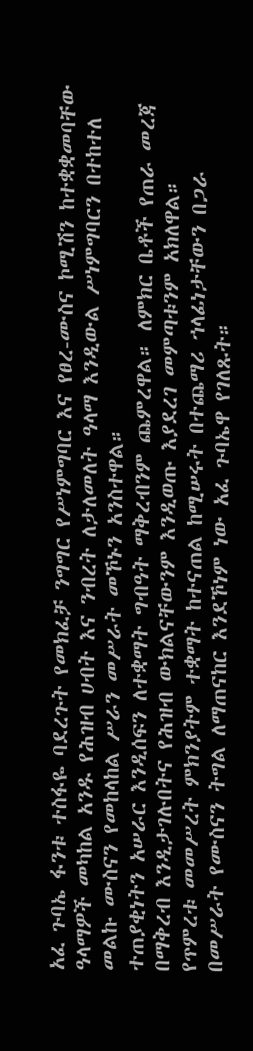አፈ ጉባኤ ፋንቱ ተስፋዬ ባደረጉት የመክፈቻ ንግግር የሥነምግባር እና የፀረ-ሙስና ኮሚሽን ከተቋቋመባቸው ዓላማዎች መካከል አንዱ የሕዝብ ሀብት እና ንብረት ለታለመለት ዓላማ እንዲውል ሥነምግባርን በተከተለ መልኩ ሙስናን የመከላከል ሥራን መሥራት መኾኑን አንስተዋል።
ተጠያቂነትን አሠራር እንዲሰፍን ለተቋማት ግብዓት ማቅረብንም ጨምረዋል። ለምክር ቤቶች የጠራ መረጃ በማቅረብ እንዲታገሉበትና የሕዝብ ውክልናቸውንም እንዲወጡ እያደረገ መምጣቱንም አክለዋል።
የጥምረቱ መመሥረት ምክንያትም ተቋማት ከተናጠል ከሚሠሩት በተጨማሪ ኀላፊነታቸውን በጋራ በመሥራት የሙስናን ትግል ለማጠናከር እንደኾነም ነው አፈ ጉባኤዋ የገለጹት።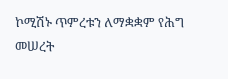ኮሚሽኑ ጥምረቱን ለማቋቋም የሕግ መሠረት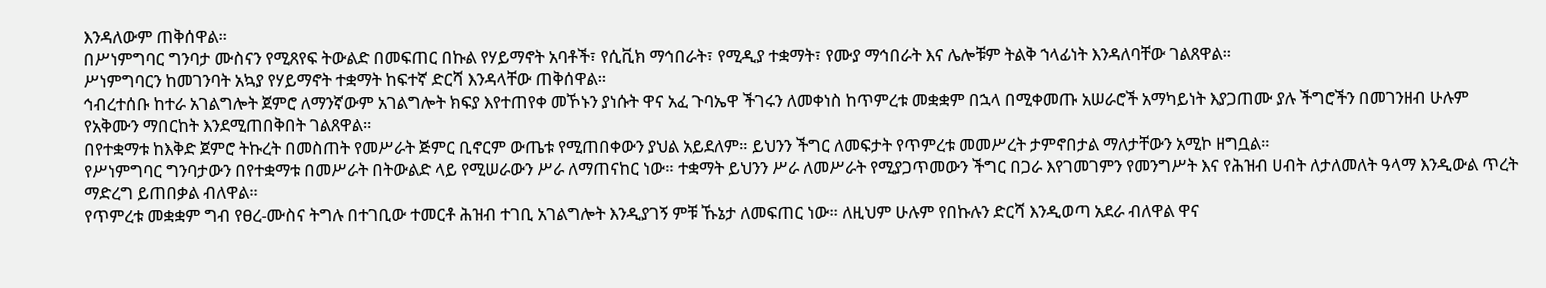እንዳለውም ጠቅሰዋል።
በሥነምግባር ግንባታ ሙስናን የሚጸየፍ ትውልድ በመፍጠር በኩል የሃይማኖት አባቶች፣ የሲቪክ ማኅበራት፣ የሚዲያ ተቋማት፣ የሙያ ማኅበራት እና ሌሎቹም ትልቅ ኀላፊነት እንዳለባቸው ገልጸዋል።
ሥነምግባርን ከመገንባት አኳያ የሃይማኖት ተቋማት ከፍተኛ ድርሻ እንዳላቸው ጠቅሰዋል።
ኅብረተሰቡ ከተራ አገልግሎት ጀምሮ ለማንኛውም አገልግሎት ክፍያ እየተጠየቀ መኾኑን ያነሱት ዋና አፈ ጉባኤዋ ችገሩን ለመቀነስ ከጥምረቱ መቋቋም በኋላ በሚቀመጡ አሠራሮች አማካይነት እያጋጠሙ ያሉ ችግሮችን በመገንዘብ ሁሉም የአቅሙን ማበርከት እንደሚጠበቅበት ገልጸዋል።
በየተቋማቱ ከእቅድ ጀምሮ ትኩረት በመስጠት የመሥራት ጅምር ቢኖርም ውጤቱ የሚጠበቀውን ያህል አይደለም። ይህንን ችግር ለመፍታት የጥምረቱ መመሥረት ታምኖበታል ማለታቸውን አሚኮ ዘግቧል።
የሥነምግባር ግንባታውን በየተቋማቱ በመሥራት በትውልድ ላይ የሚሠራውን ሥራ ለማጠናከር ነው። ተቋማት ይህንን ሥራ ለመሥራት የሚያጋጥመውን ችግር በጋራ እየገመገምን የመንግሥት እና የሕዝብ ሀብት ለታለመለት ዓላማ እንዲውል ጥረት ማድረግ ይጠበቃል ብለዋል።
የጥምረቱ መቋቋም ግብ የፀረ-ሙስና ትግሉ በተገቢው ተመርቶ ሕዝብ ተገቢ አገልግሎት እንዲያገኝ ምቹ ኹኔታ ለመፍጠር ነው። ለዚህም ሁሉም የበኩሉን ድርሻ እንዲወጣ አደራ ብለዋል ዋና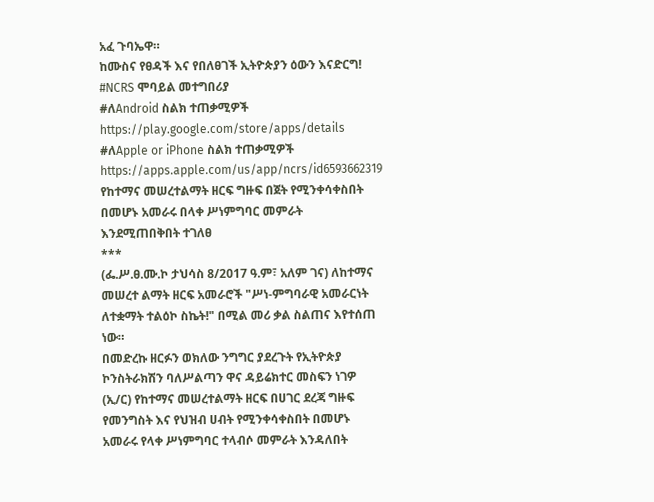አፈ ጉባኤዋ።
ከሙስና የፀዳች እና የበለፀገች ኢትዮጵያን ዕውን እናድርግ!
#NCRS ሞባይል መተግበሪያ
#ለAndroid ስልክ ተጠቃሚዎች
https://play.google.com/store/apps/details
#ለApple or iPhone ስልክ ተጠቃሚዎች
https://apps.apple.com/us/app/ncrs/id6593662319
የከተማና መሠረተልማት ዘርፍ ግዙፍ በጀት የሚንቀሳቀስበት በመሆኑ አመራሩ በላቀ ሥነምግባር መምራት እንደሚጠበቅበት ተገለፀ
***
(ፌ.ሥ.ፀ.ሙ.ኮ ታህሳስ 8/2017 ዓ.ም፣ አለም ገና) ለከተማና መሠረተ ልማት ዘርፍ አመራሮች "ሥነ-ምግባራዊ አመራርነት ለተቋማት ተልዕኮ ስኬት!" በሚል መሪ ቃል ስልጠና እየተሰጠ ነው።
በመድረኩ ዘርፉን ወክለው ንግግር ያደረጉት የኢትዮጵያ ኮንስትራክሽን ባለሥልጣን ዋና ዳይሬክተር መስፍን ነገዎ (ኢ/ር) የከተማና መሠረተልማት ዘርፍ በሀገር ደረጃ ግዙፍ የመንግስት እና የህዝብ ሀብት የሚንቀሳቀስበት በመሆኑ አመራሩ የላቀ ሥነምግባር ተላብሶ መምራት እንዳለበት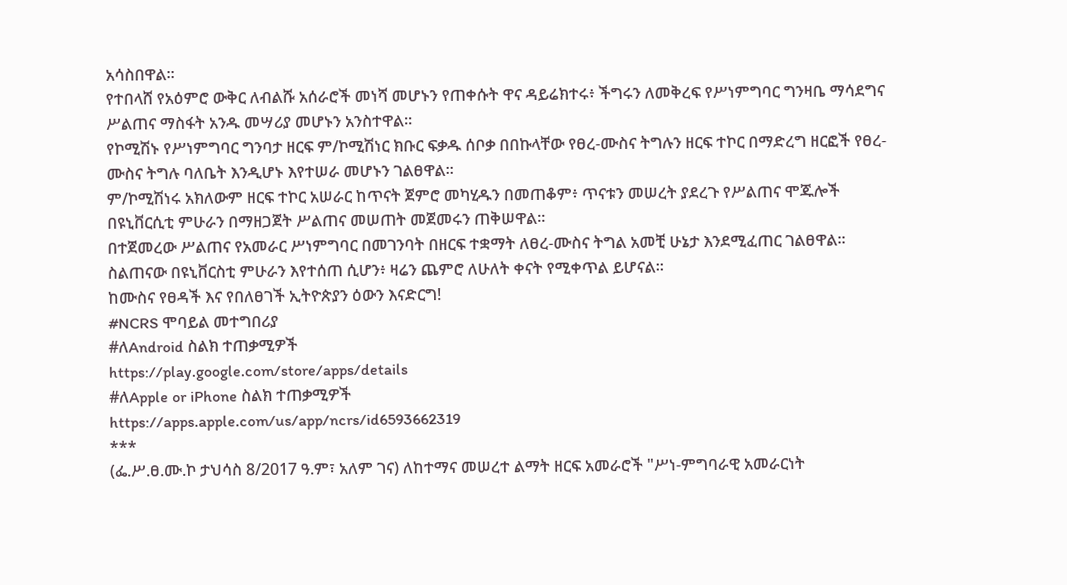አሳስበዋል።
የተበላሸ የአዕምሮ ውቅር ለብልሹ አሰራሮች መነሻ መሆኑን የጠቀሱት ዋና ዳይሬክተሩ፥ ችግሩን ለመቅረፍ የሥነምግባር ግንዛቤ ማሳደግና ሥልጠና ማስፋት አንዱ መሣሪያ መሆኑን አንስተዋል።
የኮሚሽኑ የሥነምግባር ግንባታ ዘርፍ ም/ኮሚሽነር ክቡር ፍቃዱ ሰቦቃ በበኩላቸው የፀረ-ሙስና ትግሉን ዘርፍ ተኮር በማድረግ ዘርፎች የፀረ-ሙስና ትግሉ ባለቤት እንዲሆኑ እየተሠራ መሆኑን ገልፀዋል።
ም/ኮሚሽነሩ አክለውም ዘርፍ ተኮር አሠራር ከጥናት ጀምሮ መካሂዱን በመጠቆም፥ ጥናቱን መሠረት ያደረጉ የሥልጠና ሞጁሎች በዩኒቨርሲቲ ምሁራን በማዘጋጀት ሥልጠና መሠጠት መጀመሩን ጠቅሠዋል።
በተጀመረው ሥልጠና የአመራር ሥነምግባር በመገንባት በዘርፍ ተቋማት ለፀረ-ሙስና ትግል አመቺ ሁኔታ እንደሚፈጠር ገልፀዋል።
ስልጠናው በዩኒቨርስቲ ምሁራን እየተሰጠ ሲሆን፥ ዛሬን ጨምሮ ለሁለት ቀናት የሚቀጥል ይሆናል።
ከሙስና የፀዳች እና የበለፀገች ኢትዮጵያን ዕውን እናድርግ!
#NCRS ሞባይል መተግበሪያ
#ለAndroid ስልክ ተጠቃሚዎች
https://play.google.com/store/apps/details
#ለApple or iPhone ስልክ ተጠቃሚዎች
https://apps.apple.com/us/app/ncrs/id6593662319
***
(ፌ.ሥ.ፀ.ሙ.ኮ ታህሳስ 8/2017 ዓ.ም፣ አለም ገና) ለከተማና መሠረተ ልማት ዘርፍ አመራሮች "ሥነ-ምግባራዊ አመራርነት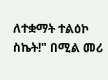ለተቋማት ተልዕኮ ስኬት!" በሚል መሪ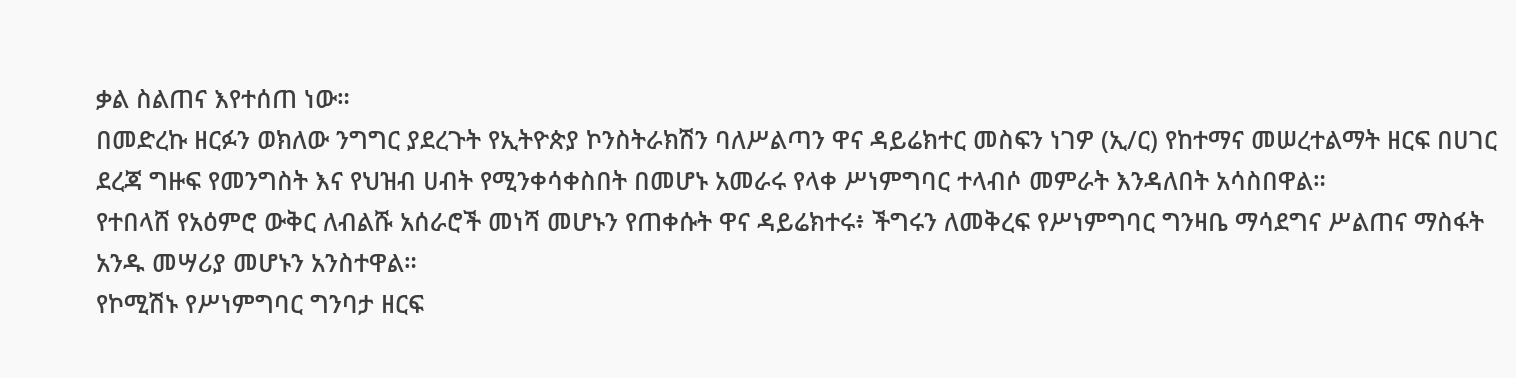ቃል ስልጠና እየተሰጠ ነው።
በመድረኩ ዘርፉን ወክለው ንግግር ያደረጉት የኢትዮጵያ ኮንስትራክሽን ባለሥልጣን ዋና ዳይሬክተር መስፍን ነገዎ (ኢ/ር) የከተማና መሠረተልማት ዘርፍ በሀገር ደረጃ ግዙፍ የመንግስት እና የህዝብ ሀብት የሚንቀሳቀስበት በመሆኑ አመራሩ የላቀ ሥነምግባር ተላብሶ መምራት እንዳለበት አሳስበዋል።
የተበላሸ የአዕምሮ ውቅር ለብልሹ አሰራሮች መነሻ መሆኑን የጠቀሱት ዋና ዳይሬክተሩ፥ ችግሩን ለመቅረፍ የሥነምግባር ግንዛቤ ማሳደግና ሥልጠና ማስፋት አንዱ መሣሪያ መሆኑን አንስተዋል።
የኮሚሽኑ የሥነምግባር ግንባታ ዘርፍ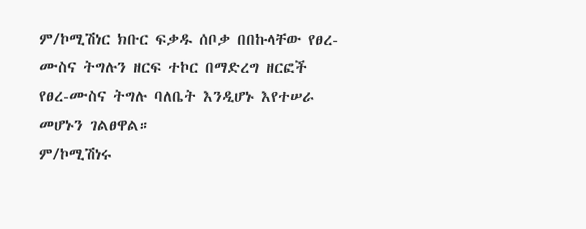ም/ኮሚሽነር ክቡር ፍቃዱ ሰቦቃ በበኩላቸው የፀረ-ሙስና ትግሉን ዘርፍ ተኮር በማድረግ ዘርፎች የፀረ-ሙስና ትግሉ ባለቤት እንዲሆኑ እየተሠራ መሆኑን ገልፀዋል።
ም/ኮሚሽነሩ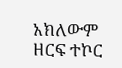አክለውም ዘርፍ ተኮር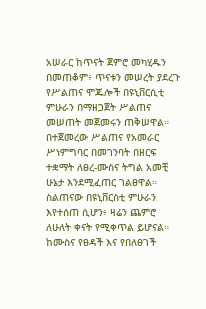አሠራር ከጥናት ጀምሮ መካሂዱን በመጠቆም፥ ጥናቱን መሠረት ያደረጉ የሥልጠና ሞጁሎች በዩኒቨርሲቲ ምሁራን በማዘጋጀት ሥልጠና መሠጠት መጀመሩን ጠቅሠዋል።
በተጀመረው ሥልጠና የአመራር ሥነምግባር በመገንባት በዘርፍ ተቋማት ለፀረ-ሙስና ትግል አመቺ ሁኔታ እንደሚፈጠር ገልፀዋል።
ስልጠናው በዩኒቨርስቲ ምሁራን እየተሰጠ ሲሆን፥ ዛሬን ጨምሮ ለሁለት ቀናት የሚቀጥል ይሆናል።
ከሙስና የፀዳች እና የበለፀገች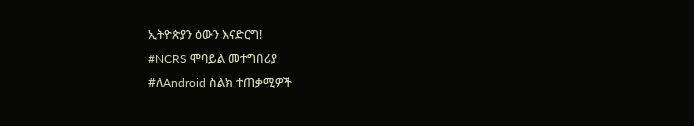ኢትዮጵያን ዕውን እናድርግ!
#NCRS ሞባይል መተግበሪያ
#ለAndroid ስልክ ተጠቃሚዎች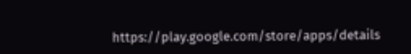https://play.google.com/store/apps/details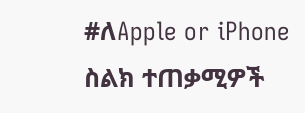#ለApple or iPhone ስልክ ተጠቃሚዎች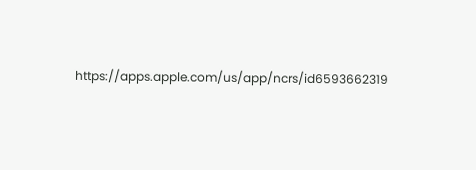https://apps.apple.com/us/app/ncrs/id6593662319